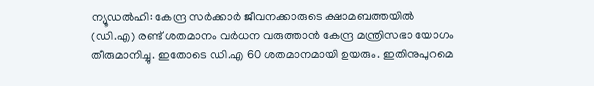ന്യൂഡൽഹി: കേന്ദ്ര സർക്കാർ ജീവനക്കാരുടെ ക്ഷാമബത്തയിൽ (ഡി.എ) രണ്ട് ശതമാനം വർധന വരുത്താൻ കേന്ദ്ര മന്ത്രിസഭാ യോഗം തീരുമാനിച്ചു. ഇതോടെ ഡി.എ 60 ശതമാനമായി ഉയരും. ഇതിനുപുറമെ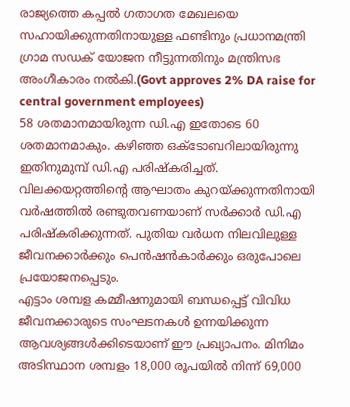രാജ്യത്തെ കപ്പൽ ഗതാഗത മേഖലയെ സഹായിക്കുന്നതിനായുള്ള ഫണ്ടിനും പ്രധാനമന്ത്രി ഗ്രാമ സഡക് യോജന നീട്ടുന്നതിനും മന്ത്രിസഭ അംഗീകാരം നൽകി.(Govt approves 2% DA raise for central government employees)
58 ശതമാനമായിരുന്ന ഡി.എ ഇതോടെ 60 ശതമാനമാകും. കഴിഞ്ഞ ഒക്ടോബറിലായിരുന്നു ഇതിനുമുമ്പ് ഡി.എ പരിഷ്കരിച്ചത്. വിലക്കയറ്റത്തിന്റെ ആഘാതം കുറയ്ക്കുന്നതിനായി വർഷത്തിൽ രണ്ടുതവണയാണ് സർക്കാർ ഡി.എ പരിഷ്കരിക്കുന്നത്. പുതിയ വർധന നിലവിലുള്ള ജീവനക്കാർക്കും പെൻഷൻകാർക്കും ഒരുപോലെ പ്രയോജനപ്പെടും.
എട്ടാം ശമ്പള കമ്മീഷനുമായി ബന്ധപ്പെട്ട് വിവിധ ജീവനക്കാരുടെ സംഘടനകൾ ഉന്നയിക്കുന്ന ആവശ്യങ്ങൾക്കിടെയാണ് ഈ പ്രഖ്യാപനം. മിനിമം അടിസ്ഥാന ശമ്പളം 18,000 രൂപയിൽ നിന്ന് 69,000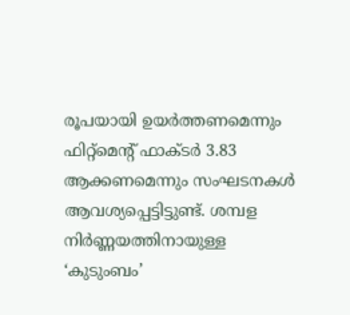രൂപയായി ഉയർത്തണമെന്നും ഫിറ്റ്മെന്റ് ഫാക്ടർ 3.83 ആക്കണമെന്നും സംഘടനകൾ ആവശ്യപ്പെട്ടിട്ടുണ്ട്. ശമ്പള നിർണ്ണയത്തിനായുള്ള ‘കുടുംബം’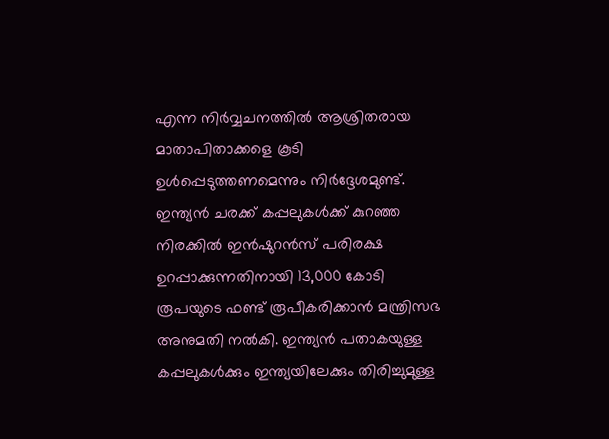എന്ന നിർവ്വചനത്തിൽ ആശ്രിതരായ മാതാപിതാക്കളെ കൂടി ഉൾപ്പെടുത്തണമെന്നും നിർദ്ദേശമുണ്ട്.
ഇന്ത്യൻ ചരക്ക് കപ്പലുകൾക്ക് കുറഞ്ഞ നിരക്കിൽ ഇൻഷുറൻസ് പരിരക്ഷ ഉറപ്പാക്കുന്നതിനായി 13,000 കോടി രൂപയുടെ ഫണ്ട് രൂപീകരിക്കാൻ മന്ത്രിസഭ അനുമതി നൽകി. ഇന്ത്യൻ പതാകയുള്ള കപ്പലുകൾക്കും ഇന്ത്യയിലേക്കും തിരിച്ചുമുള്ള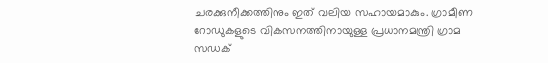ചരക്കുനീക്കത്തിനും ഇത് വലിയ സഹായമാകും. ഗ്രാമീണ റോഡുകളുടെ വികസനത്തിനായുള്ള പ്രധാനമന്ത്രി ഗ്രാമ സഡക്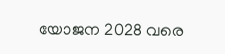യോജന 2028 വരെ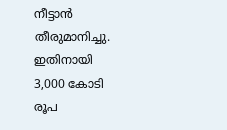നീട്ടാൻ തീരുമാനിച്ചു. ഇതിനായി 3,000 കോടി രൂപ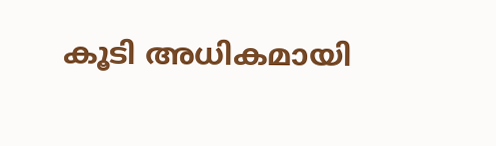കൂടി അധികമായി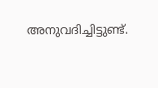അനുവദിച്ചിട്ടുണ്ട്.